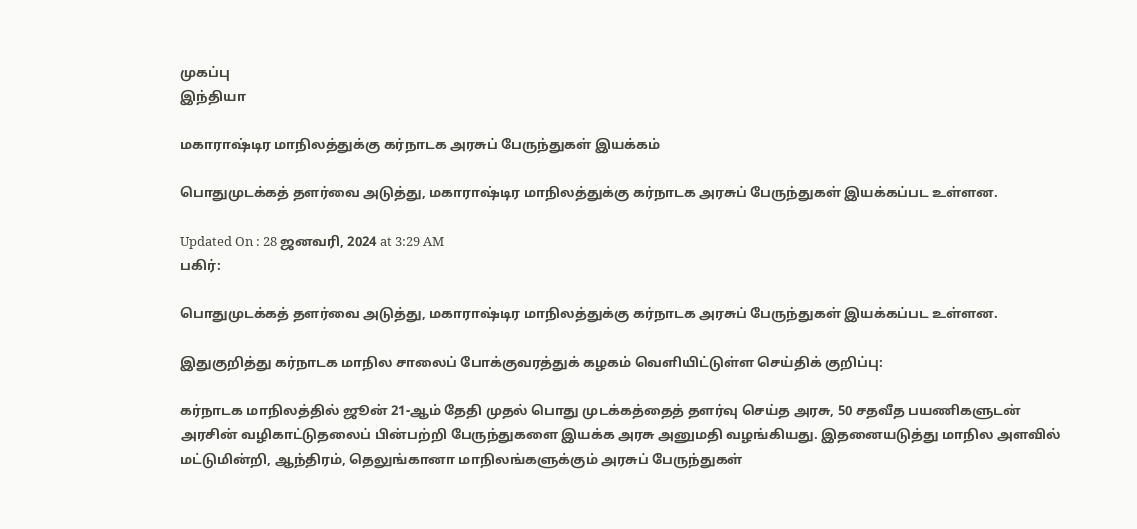முகப்பு
இந்தியா

மகாராஷ்டிர மாநிலத்துக்கு கர்நாடக அரசுப் பேருந்துகள் இயக்கம்

பொதுமுடக்கத் தளர்வை அடுத்து, மகாராஷ்டிர மாநிலத்துக்கு கர்நாடக அரசுப் பேருந்துகள் இயக்கப்பட உள்ளன.

Updated On : 28 ஜனவரி, 2024 at 3:29 AM
பகிர்:

பொதுமுடக்கத் தளர்வை அடுத்து, மகாராஷ்டிர மாநிலத்துக்கு கர்நாடக அரசுப் பேருந்துகள் இயக்கப்பட உள்ளன.

இதுகுறித்து கர்நாடக மாநில சாலைப் போக்குவரத்துக் கழகம் வெளியிட்டுள்ள செய்திக் குறிப்பு:

கர்நாடக மாநிலத்தில் ஜூன் 21-ஆம் தேதி முதல் பொது முடக்கத்தைத் தளர்வு செய்த அரசு, 50 சதவீத பயணிகளுடன் அரசின் வழிகாட்டுதலைப் பின்பற்றி பேருந்துகளை இயக்க அரசு அனுமதி வழங்கியது. இதனையடுத்து மாநில அளவில் மட்டுமின்றி, ஆந்திரம், தெலுங்கானா மாநிலங்களுக்கும் அரசுப் பேருந்துகள்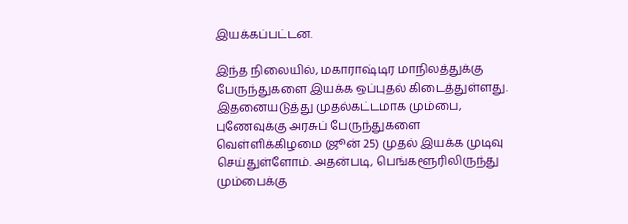இயக்கப்பட்டன.

இந்த நிலையில், மகாராஷ்டிர மாநிலத்துக்கு பேருந்துகளை இயக்க ஒப்புதல் கிடைத்துள்ளது. இதனையடுத்து முதல்கட்டமாக மும்பை, புணேவுக்கு அரசுப் பேருந்துகளை வெள்ளிக்கிழமை (ஜூன் 25) முதல் இயக்க முடிவு செய்துள்ளோம். அதன்படி, பெங்களூரிலிருந்து மும்பைக்கு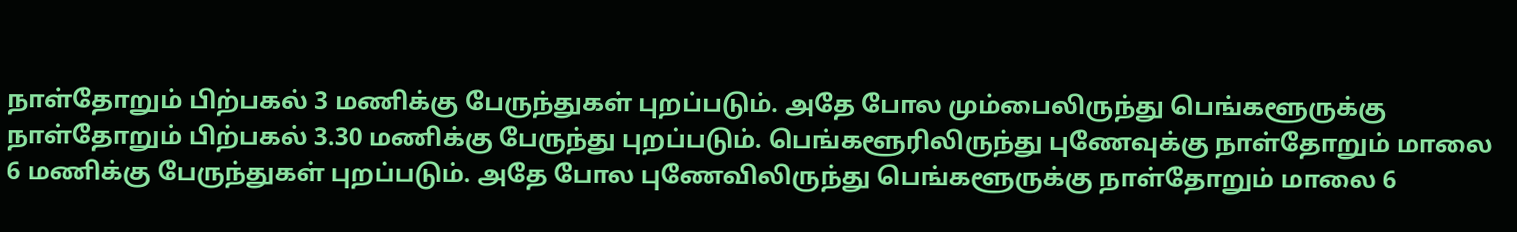நாள்தோறும் பிற்பகல் 3 மணிக்கு பேருந்துகள் புறப்படும். அதே போல மும்பைலிருந்து பெங்களூருக்கு நாள்தோறும் பிற்பகல் 3.30 மணிக்கு பேருந்து புறப்படும். பெங்களூரிலிருந்து புணேவுக்கு நாள்தோறும் மாலை 6 மணிக்கு பேருந்துகள் புறப்படும். அதே போல புணேவிலிருந்து பெங்களூருக்கு நாள்தோறும் மாலை 6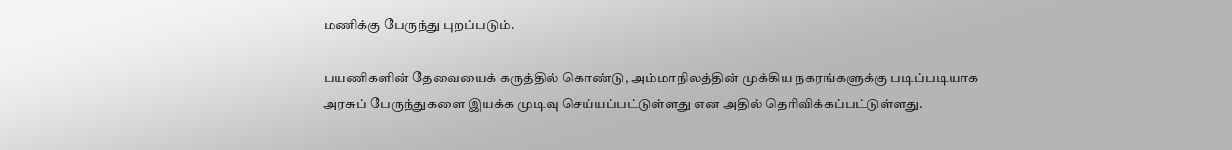மணிக்கு பேருந்து புறப்படும்.

பயணிகளின் தேவையைக் கருத்தில் கொண்டு, அம்மாநிலத்தின் முக்கிய நகரங்களுக்கு படிப்படியாக அரசுப் பேருந்துகளை இயக்க முடிவு செய்யப்பட்டுள்ளது என அதில் தெரிவிக்கப்பட்டுள்ளது.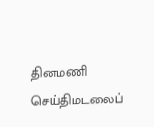தினமணி செய்திமடலைப்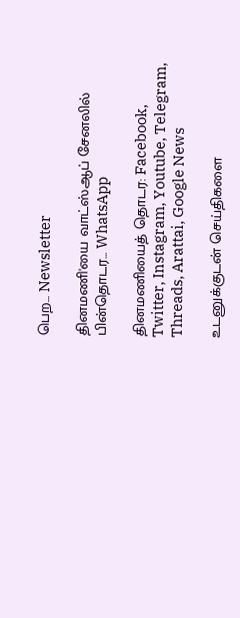பெற... Newsletter

தினமணி'யை வாட்ஸ்ஆப் சேனலில் பின்தொடர... WhatsApp

தினமணியைத் தொடர: Facebook, Twitter, Instagram, Youtube, Telegram, Threads, Arattai, Google News

உடனுக்குடன் செய்திகளை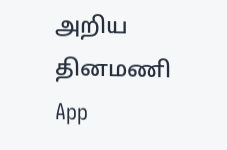அறிய தினமணி App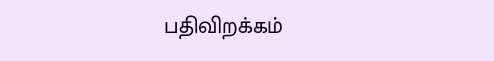பதிவிறக்கம்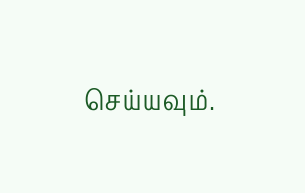செய்யவும்.